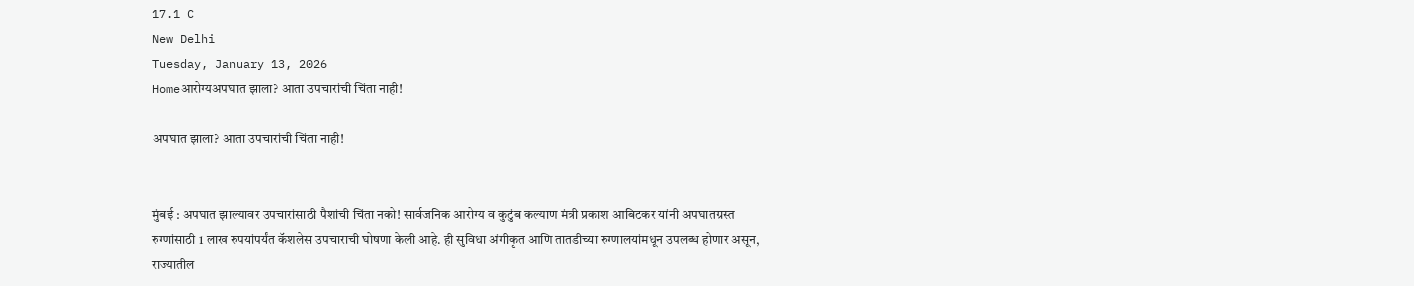17.1 C
New Delhi
Tuesday, January 13, 2026
Homeआरोग्यअपघात झाला? आता उपचारांची चिंता नाही!

अपघात झाला? आता उपचारांची चिंता नाही!


मुंबई : अपघात झाल्यावर उपचारांसाठी पैशांची चिंता नको! सार्वजनिक आरोग्य व कुटुंब कल्याण मंत्री प्रकाश आबिटकर यांनी अपघातग्रस्त रुग्णांसाठी 1 लाख रुपयांपर्यंत कॅशलेस उपचाराची घोषणा केली आहे. ही सुविधा अंगीकृत आणि तातडीच्या रुग्णालयांमधून उपलब्ध होणार असून, राज्यातील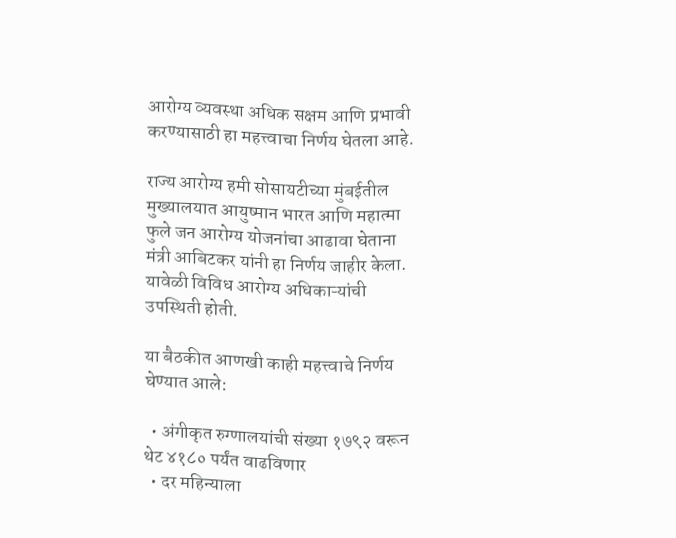आरोग्य व्यवस्था अधिक सक्षम आणि प्रभावी करण्यासाठी हा महत्त्वाचा निर्णय घेतला आहे.

राज्य आरोग्य हमी सोसायटीच्या मुंबईतील मुख्यालयात आयुष्मान भारत आणि महात्मा फुले जन आरोग्य योजनांचा आढावा घेताना मंत्री आबिटकर यांनी हा निर्णय जाहीर केला. यावेळी विविध आरोग्य अधिकाऱ्यांची उपस्थिती होती.

या बैठकीत आणखी काही महत्त्वाचे निर्णय घेण्यात आले:

  • अंगीकृत रुग्णालयांची संख्या १७९२ वरून थेट ४१८० पर्यंत वाढविणार
  • दर महिन्याला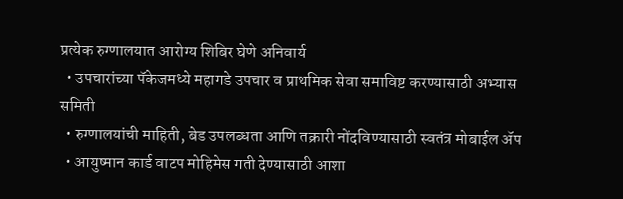प्रत्येक रुग्णालयात आरोग्य शिबिर घेणे अनिवार्य
  • उपचारांच्या पॅकेजमध्ये महागडे उपचार व प्राथमिक सेवा समाविष्ट करण्यासाठी अभ्यास समिती
  • रुग्णालयांची माहिती, बेड उपलब्धता आणि तक्रारी नोंदविण्यासाठी स्वतंत्र मोबाईल ॲप
  • आयुष्मान कार्ड वाटप मोहिमेस गती देण्यासाठी आशा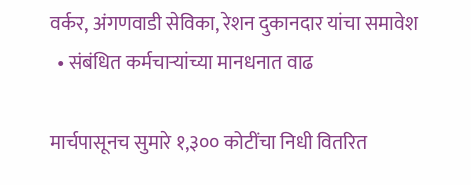वर्कर, अंगणवाडी सेविका, रेशन दुकानदार यांचा समावेश
  • संबंधित कर्मचाऱ्यांच्या मानधनात वाढ

मार्चपासूनच सुमारे १,३०० कोटींचा निधी वितरित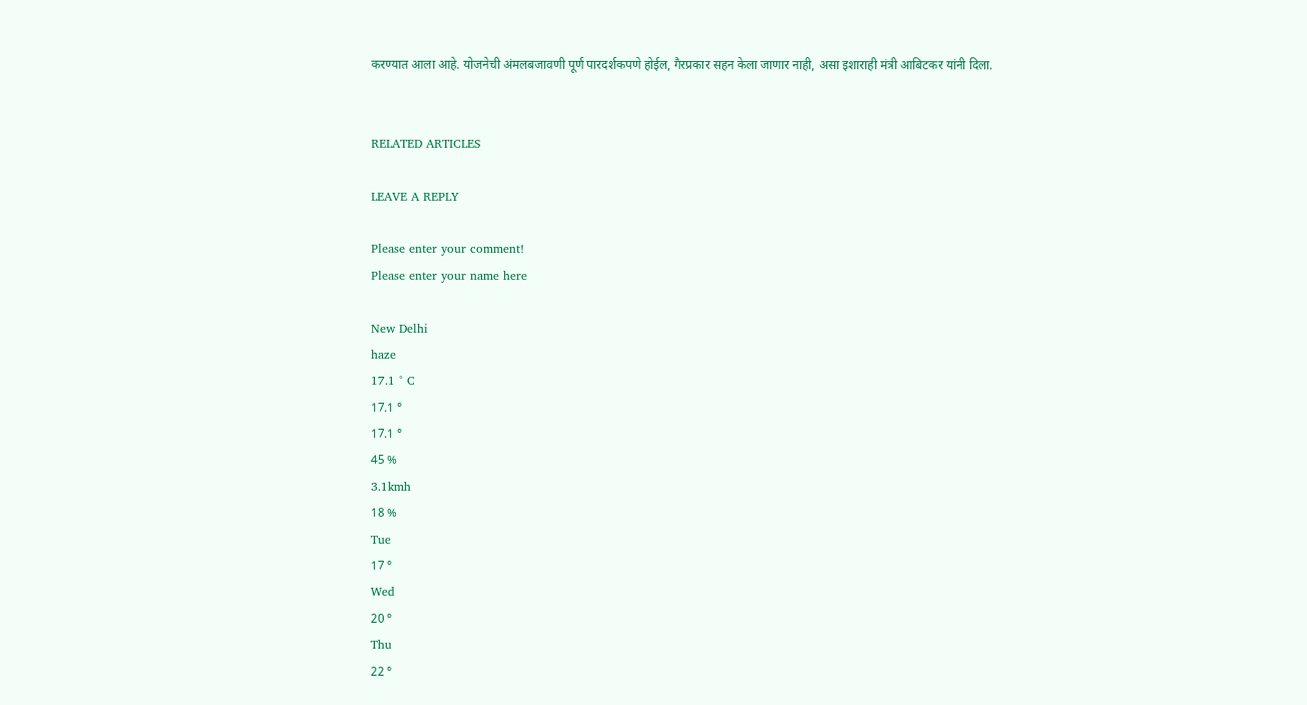करण्यात आला आहे. योजनेची अंमलबजावणी पूर्ण पारदर्शकपणे होईल, गैरप्रकार सहन केला जाणार नाही, असा इशाराही मंत्री आबिटकर यांनी दिला.


RELATED ARTICLES

LEAVE A REPLY

Please enter your comment!
Please enter your name here

New Delhi
haze
17.1 ° C
17.1 °
17.1 °
45 %
3.1kmh
18 %
Tue
17 °
Wed
20 °
Thu
22 °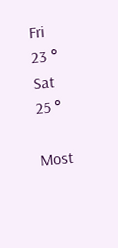Fri
23 °
Sat
25 °

Most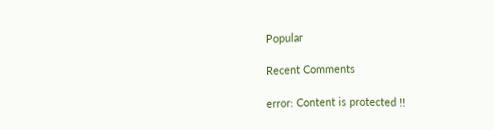Popular

Recent Comments

error: Content is protected !!